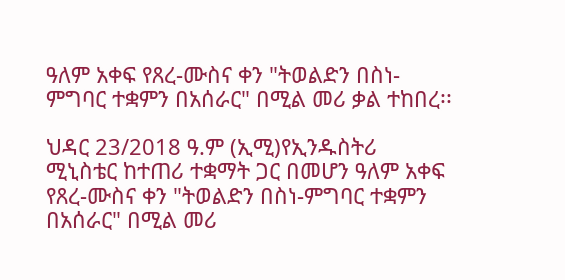ዓለም አቀፍ የጸረ-ሙስና ቀን "ትወልድን በስነ-ምግባር ተቋምን በአሰራር" በሚል መሪ ቃል ተከበረ፡፡

ህዳር 23/2018 ዓ.ም (ኢሚ)የኢንዱስትሪ ሚኒስቴር ከተጠሪ ተቋማት ጋር በመሆን ዓለም አቀፍ የጸረ-ሙስና ቀን "ትወልድን በስነ-ምግባር ተቋምን በአሰራር" በሚል መሪ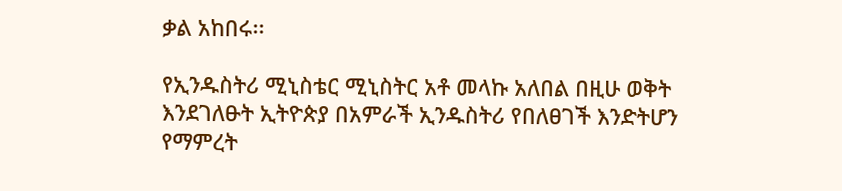ቃል አከበሩ፡፡

የኢንዱስትሪ ሚኒስቴር ሚኒስትር አቶ መላኩ አለበል በዚሁ ወቅት እንደገለፁት ኢትዮጵያ በአምራች ኢንዱስትሪ የበለፀገች እንድትሆን የማምረት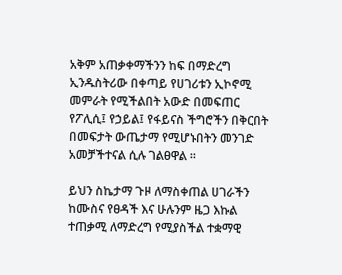አቅም አጠቃቀማችንን ከፍ በማድረግ ኢንዱስትሪው በቀጣይ የሀገሪቱን ኢኮኖሚ መምራት የሚችልበት አውድ በመፍጠር የፖሊሲ፤ የኃይል፤ የፋይናስ ችግሮችን በቅርበት በመፍታት ውጤታማ የሚሆኑበትን መንገድ አመቻችተናል ሲሉ ገልፀዋል ፡፡

ይህን ስኬታማ ጉዞ ለማስቀጠል ሀገራችን ከሙስና የፀዳች እና ሁሉንም ዜጋ እኩል ተጠቃሚ ለማድረግ የሚያስችል ተቋማዊ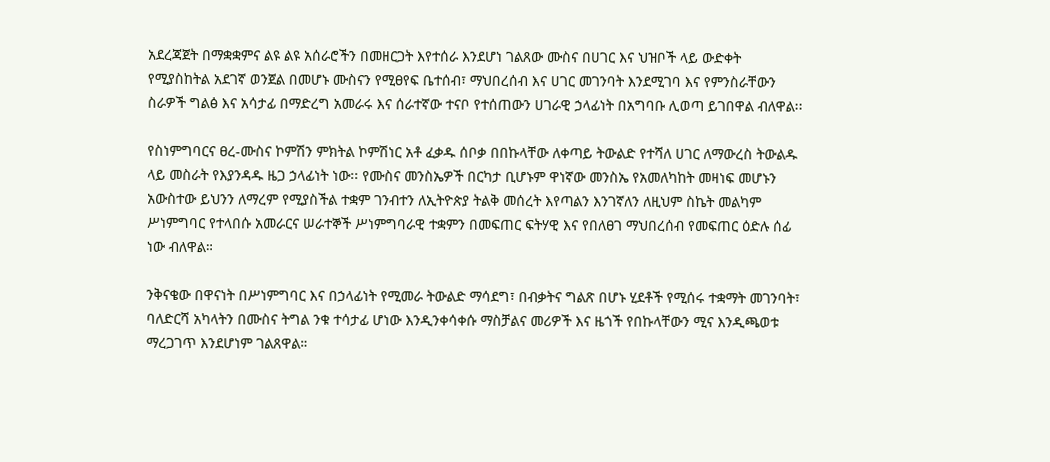አደረጃጀት በማቋቋምና ልዩ ልዩ አሰራሮችን በመዘርጋት እየተሰራ እንደሆነ ገልጸው ሙስና በሀገር እና ህዝቦች ላይ ውድቀት የሚያስከትል አደገኛ ወንጀል በመሆኑ ሙስናን የሚፀየፍ ቤተሰብ፣ ማህበረሰብ እና ሀገር መገንባት እንደሚገባ እና የምንስራቸውን ስራዎች ግልፅ እና አሳታፊ በማድረግ አመራሩ እና ሰራተኛው ተናቦ የተሰጠውን ሀገራዊ ኃላፊነት በአግባቡ ሊወጣ ይገበዋል ብለዋል፡፡

የስነምግባርና ፀረ-ሙስና ኮምሽን ምክትል ኮምሽነር አቶ ፈቃዱ ሰቦቃ በበኩላቸው ለቀጣይ ትውልድ የተሻለ ሀገር ለማውረስ ትውልዱ ላይ መስራት የእያንዳዱ ዜጋ ኃላፊነት ነው፡፡ የሙስና መንስኤዎች በርካታ ቢሆኑም ዋነኛው መንስኤ የአመለካከት መዛነፍ መሆኑን አውስተው ይህንን ለማረም የሚያስችል ተቋም ገንብተን ለኢትዮጵያ ትልቅ መሰረት እየጣልን እንገኛለን ለዚህም ስኬት መልካም ሥነምግባር የተላበሱ አመራርና ሠራተኞች ሥነምግባራዊ ተቋምን በመፍጠር ፍትሃዊ እና የበለፀገ ማህበረሰብ የመፍጠር ዕድሉ ሰፊ ነው ብለዋል።

ንቅናቄው በዋናነት በሥነምግባር እና በኃላፊነት የሚመራ ትውልድ ማሳደግ፣ በብቃትና ግልጽ በሆኑ ሂደቶች የሚሰሩ ተቋማት መገንባት፣ ባለድርሻ አካላትን በሙስና ትግል ንቁ ተሳታፊ ሆነው እንዲንቀሳቀሱ ማስቻልና መሪዎች እና ዜጎች የበኩላቸውን ሚና እንዲጫወቱ ማረጋገጥ እንደሆነም ገልጸዋል።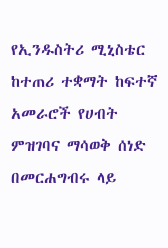የኢንዱስትሪ ሚኒስቴር ከተጠሪ ተቋማት ከፍተኛ አመራሮች የሀብት ምዝገባና ማሳወቅ ሰነድ በመርሐግብሩ ላይ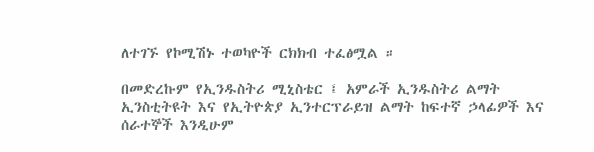ለተገኙ የኮሚሽኑ ተወካዮች ርክክብ ተፈፅሟል ።

በመድረኩም የኢንዱስትሪ ሚኒስቴር ፤ አምራች ኢንዱስትሪ ልማት ኢንስቲትዩት እና የኢትዮጵያ ኢንተርፕራይዝ ልማት ከፍተኛ ኃላፊዎች እና ሰራተኞች እንዲሁም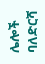ሌሎች ባለድርሻ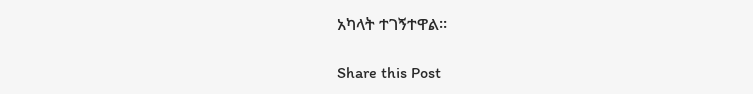አካላት ተገኝተዋል።

Share this Post